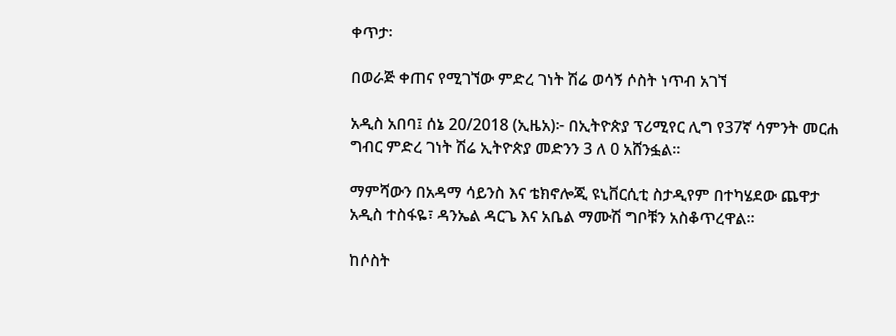ቀጥታ፡

በወራጅ ቀጠና የሚገኘው ምድረ ገነት ሽሬ ወሳኝ ሶስት ነጥብ አገኘ

አዲስ አበባ፤ ሰኔ 20/2018 (ኢዜአ)፦ በኢትዮጵያ ፕሪሚየር ሊግ የ37ኛ ሳምንት መርሐ ግብር ምድረ ገነት ሽሬ ኢትዮጵያ መድንን 3 ለ 0 አሸንፏል።

ማምሻውን በአዳማ ሳይንስ እና ቴክኖሎጂ ዩኒቨርሲቲ ስታዲየም በተካሄደው ጨዋታ አዲስ ተስፋዬ፣ ዳንኤል ዳርጌ እና አቤል ማሙሽ ግቦቹን አስቆጥረዋል።

ከሶስት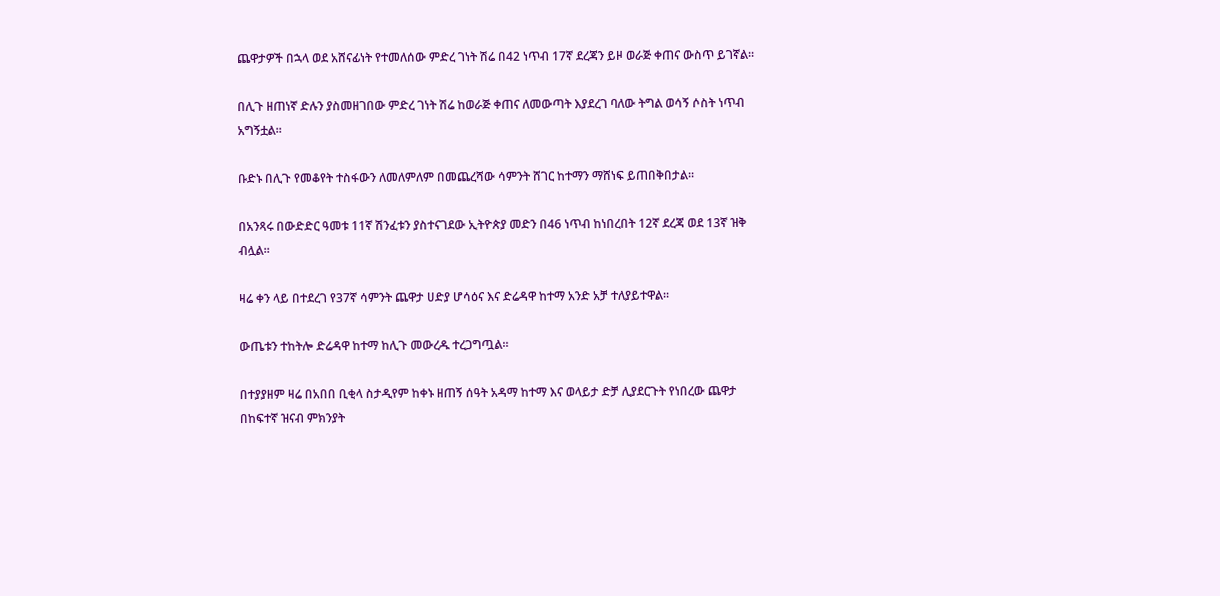ጨዋታዎች በኋላ ወደ አሸናፊነት የተመለሰው ምድረ ገነት ሽሬ በ42 ነጥብ 17ኛ ደረጃን ይዞ ወራጅ ቀጠና ውስጥ ይገኛል።

በሊጉ ዘጠነኛ ድሉን ያስመዘገበው ምድረ ገነት ሽሬ ከወራጅ ቀጠና ለመውጣት እያደረገ ባለው ትግል ወሳኝ ሶስት ነጥብ አግኝቷል።

ቡድኑ በሊጉ የመቆየት ተስፋውን ለመለምለም በመጨረሻው ሳምንት ሸገር ከተማን ማሸነፍ ይጠበቅበታል።

በአንጻሩ በውድድር ዓመቱ 11ኛ ሽንፈቱን ያስተናገደው ኢትዮጵያ መድን በ46 ነጥብ ከነበረበት 12ኛ ደረጃ ወደ 13ኛ ዝቅ ብሏል።

ዛሬ ቀን ላይ በተደረገ የ37ኛ ሳምንት ጨዋታ ሀድያ ሆሳዕና እና ድሬዳዋ ከተማ አንድ አቻ ተለያይተዋል።

ውጤቱን ተከትሎ ድሬዳዋ ከተማ ከሊጉ መውረዱ ተረጋግጧል።

በተያያዘም ዛሬ በአበበ ቢቂላ ስታዲየም ከቀኑ ዘጠኝ ሰዓት አዳማ ከተማ እና ወላይታ ድቻ ሊያደርጉት የነበረው ጨዋታ በከፍተኛ ዝናብ ምክንያት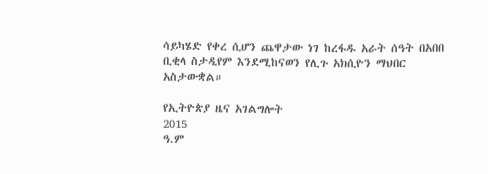ሳይካሄድ የቀረ ሲሆን ጨዋታው ነገ ከረፋዱ አራት ሰዓት በአበበ ቢቂላ ስታዲየም እንደሚከናወን የሊጉ አክሲዮን ማህበር አስታውቋል።

የኢትዮጵያ ዜና አገልግሎት
2015
ዓ.ም